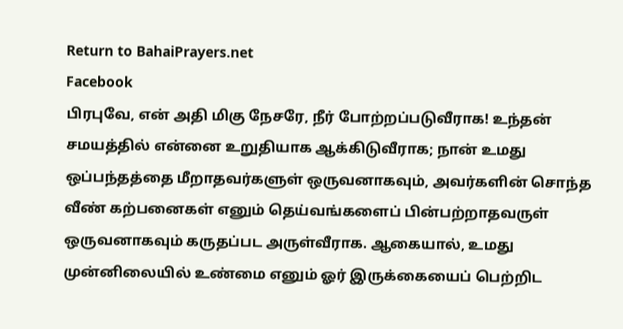Return to BahaiPrayers.net
Facebook
பிரபுவே, என் அதி மிகு நேசரே, நீர் போற்றப்படுவீராக! உந்தன் சமயத்தில் என்னை உறுதியாக ஆக்கிடுவீராக; நான் உமது ஒப்பந்தத்தை மீறாதவர்களுள் ஒருவனாகவும், அவர்களின் சொந்த வீண் கற்பனைகள் எனும் தெய்வங்களைப் பின்பற்றாதவருள் ஒருவனாகவும் கருதப்பட அருள்வீராக. ஆகையால், உமது முன்னிலையில் உண்மை எனும் ஓர் இருக்கையைப் பெற்றிட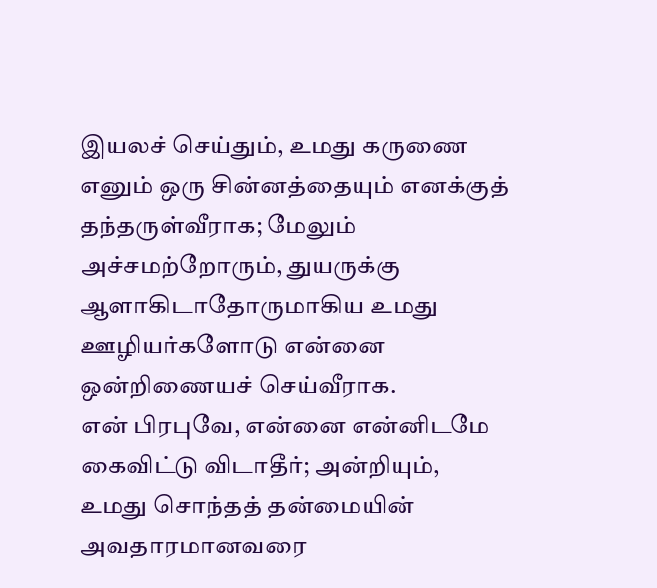இயலச் செய்தும், உமது கருணை எனும் ஒரு சின்னத்தையும் எனக்குத் தந்தருள்வீராக; மேலும் அச்சமற்றோரும், துயருக்கு ஆளாகிடாதோருமாகிய உமது ஊழியர்களோடு என்னை ஒன்றிணையச் செய்வீராக.
என் பிரபுவே, என்னை என்னிடமே கைவிட்டு விடாதீர்; அன்றியும், உமது சொந்தத் தன்மையின் அவதாரமானவரை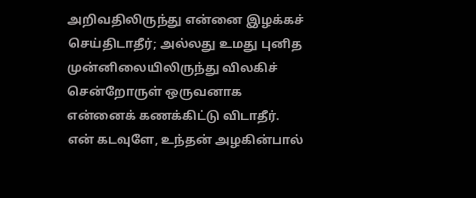அறிவதிலிருந்து என்னை இழக்கச் செய்திடாதீர்; அல்லது உமது புனித முன்னிலையிலிருந்து விலகிச் சென்றோருள் ஒருவனாக என்னைக் கணக்கிட்டு விடாதீர். என் கடவுளே, உந்தன் அழகின்பால்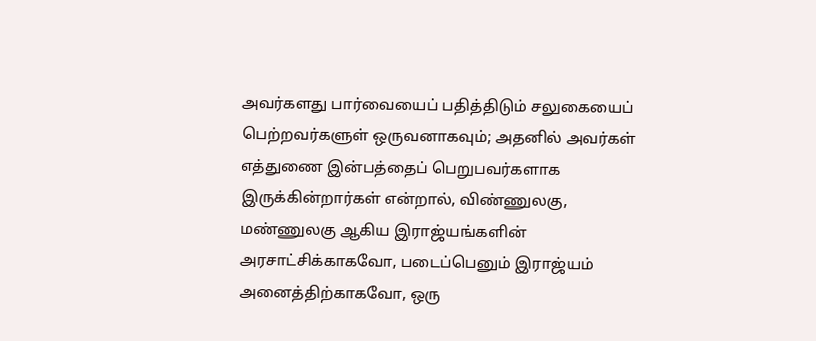அவர்களது பார்வையைப் பதித்திடும் சலுகையைப் பெற்றவர்களுள் ஒருவனாகவும்; அதனில் அவர்கள் எத்துணை இன்பத்தைப் பெறுபவர்களாக இருக்கின்றார்கள் என்றால், விண்ணுலகு, மண்ணுலகு ஆகிய இராஜ்யங்களின் அரசாட்சிக்காகவோ, படைப்பெனும் இராஜ்யம் அனைத்திற்காகவோ, ஒரு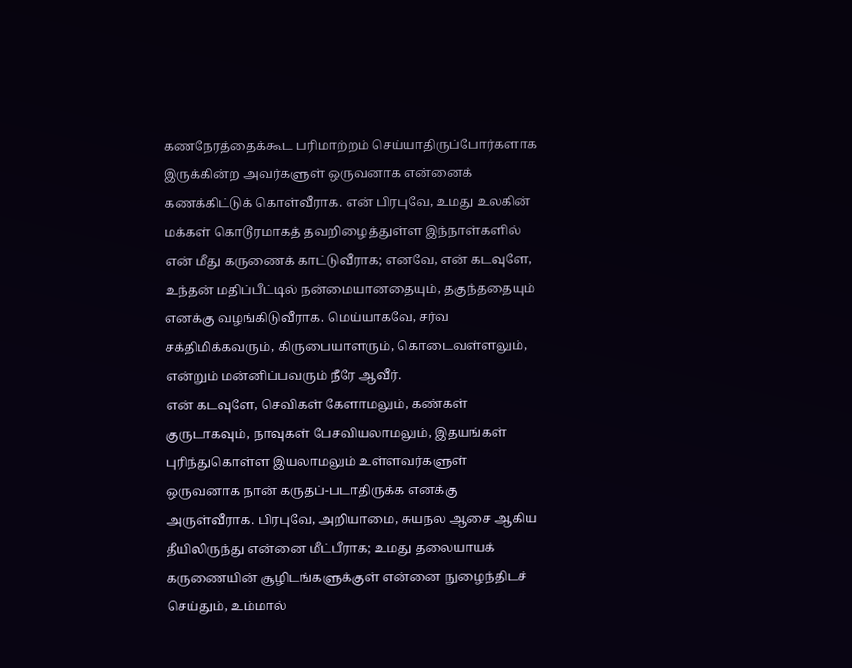கணநேரத்தைக்கூட பரிமாற்றம் செய்யாதிருப்போர்களாக இருக்கின்ற அவர்களுள் ஒருவனாக என்னைக் கணக்கிட்டுக் கொள்வீராக. என் பிரபுவே, உமது உலகின் மக்கள் கொடூரமாகத் தவறிழைத்துள்ள இந்நாள்களில் என் மீது கருணைக் காட்டுவீராக; எனவே, என் கடவுளே, உந்தன் மதிப்பீட்டில் நன்மையானதையும், தகுந்ததையும் எனக்கு வழங்கிடுவீராக. மெய்யாகவே, சர்வ சக்திமிக்கவரும், கிருபையாளரும், கொடைவள்ளலும், என்றும் மன்னிப்பவரும் நீரே ஆவீர்.
என் கடவுளே, செவிகள் கேளாமலும், கண்கள் குருடாகவும், நாவுகள் பேசவியலாமலும், இதயங்கள் புரிந்துகொள்ள இயலாமலும் உள்ளவர்களுள் ஒருவனாக நான் கருதப்-படாதிருக்க எனக்கு அருள்வீராக. பிரபுவே, அறியாமை, சுயநல ஆசை ஆகிய தீயிலிருந்து என்னை மீட்பீராக; உமது தலையாயக் கருணையின் சூழிடங்களுக்குள் என்னை நுழைந்திடச் செய்தும், உம்மால்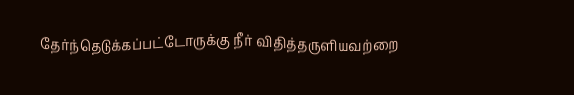தேர்ந்தெடுக்கப்பட்டோருக்கு நீர் விதித்தருளியவற்றை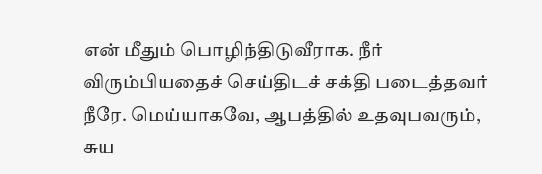என் மீதும் பொழிந்திடுவீராக. நீர் விரும்பியதைச் செய்திடச் சக்தி படைத்தவர் நீரே. மெய்யாகவே, ஆபத்தில் உதவுபவரும், சுய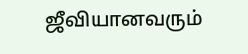ஜீவியானவரும்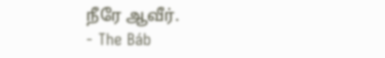நீரே ஆவீர்.
- The Báb